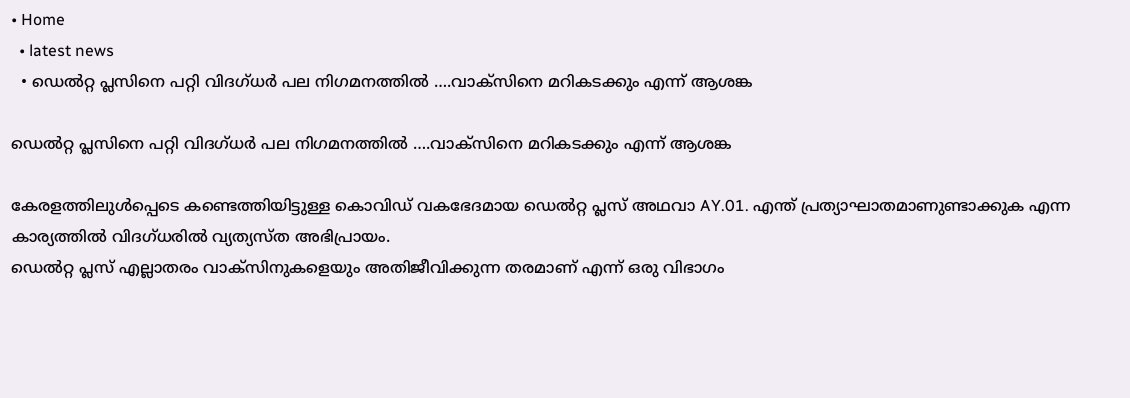• Home
  • latest news
  • ഡെൽറ്റ പ്ലസിനെ പറ്റി വിദഗ്‌ധർ പല നിഗമനത്തിൽ ….വാക്സിനെ മറികടക്കും എന്ന് ആശങ്ക

ഡെൽറ്റ പ്ലസിനെ പറ്റി വിദഗ്‌ധർ പല നിഗമനത്തിൽ ….വാക്സിനെ മറികടക്കും എന്ന് ആശങ്ക

കേരളത്തിലുള്‍പ്പെടെ കണ്ടെത്തിയിട്ടുള്ള കൊവിഡ് വകഭേദമായ ഡെല്‍റ്റ പ്ലസ് അഥവാ AY.01. എന്ത് പ്രത്യാഘാതമാണുണ്ടാക്കുക എന്ന കാര്യത്തില്‍ വിദഗ്ധരില്‍ വ്യത്യസ്ത അഭിപ്രായം.
ഡെല്‍റ്റ പ്ലസ് എല്ലാതരം വാക്‌സിനുകളെയും അതിജീവിക്കുന്ന തരമാണ് എന്ന് ഒരു വിഭാഗം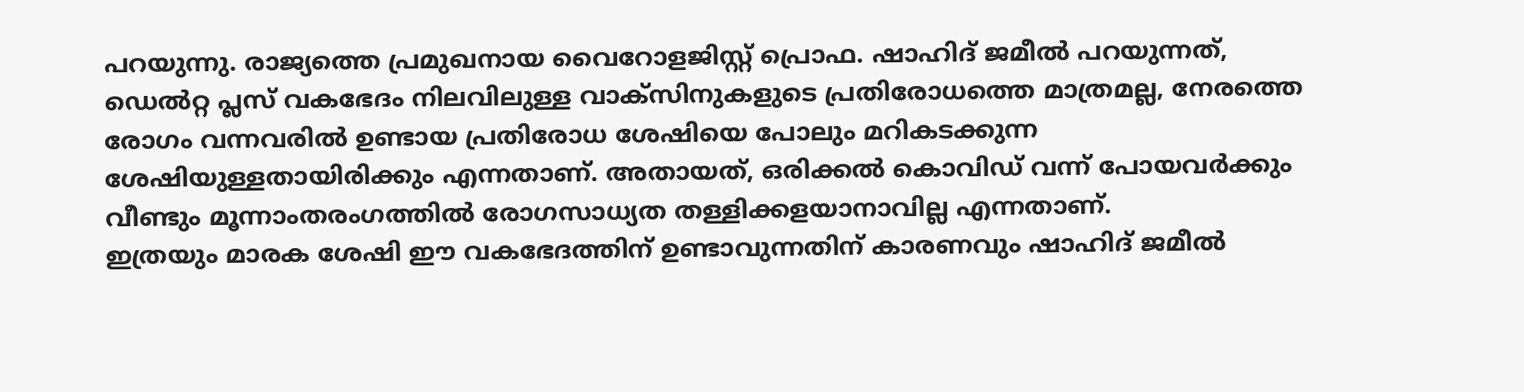പറയുന്നു. രാജ്യത്തെ പ്രമുഖനായ വൈറോളജിസ്റ്റ് പ്രൊഫ. ഷാഹിദ് ജമീല്‍ പറയുന്നത്, ഡെല്‍റ്റ പ്ലസ് വകഭേദം നിലവിലുള്ള വാക്‌സിനുകളുടെ പ്രതിരോധത്തെ മാത്രമല്ല, നേരത്തെ രോഗം വന്നവരില്‍ ഉണ്ടായ പ്രതിരോധ ശേഷിയെ പോലും മറികടക്കുന്ന ശേഷിയുള്ളതായിരിക്കും എന്നതാണ്. അതായത്, ഒരിക്കല്‍ കൊവിഡ് വന്ന് പോയവര്‍ക്കും വീണ്ടും മൂന്നാംതരംഗത്തില്‍ രോഗസാധ്യത തള്ളിക്കളയാനാവില്ല എന്നതാണ്.
ഇത്രയും മാരക ശേഷി ഈ വകഭേദത്തിന് ഉണ്ടാവുന്നതിന് കാരണവും ഷാഹിദ് ജമീല്‍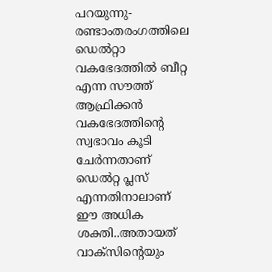പറയുന്നു- രണ്ടാംതരംഗത്തിലെ ഡെല്‍റ്റാ വകഭേദത്തില്‍ ബീറ്റ എന്ന സൗത്ത് ആഫ്രിക്കന്‍ വകഭേദത്തിന്റെ സ്വഭാവം കൂടി ചേര്‍ന്നതാണ് ഡെല്‍റ്റ പ്ലസ് എന്നതിനാലാണ് ഈ അധിക ശക്തി..അതായത് വാക്‌സിന്റെയും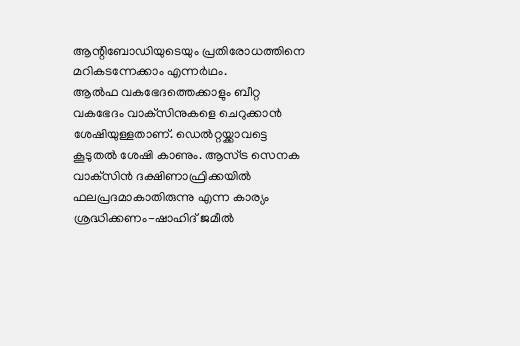ആന്റിബോഡിയുടെയും പ്രതിരോധത്തിനെ മറികടന്നേക്കാം എന്നര്‍ഥം.
ആല്‍ഫ വകഭേദത്തെക്കാളും ബീറ്റ വകഭേദം വാക്‌സിനുകളെ ചെറുക്കാന്‍ ശേഷിയുള്ളതാണ്. ഡെല്‍റ്റയ്ക്കാവട്ടെ കൂടുതല്‍ ശേഷി കാണും. ആസ്ട്ര സെനക വാക്‌സിന്‍ ദക്ഷിണാഫ്രിക്കയില്‍ ഫലപ്രദമാകാതിരുന്നു എന്ന കാര്യം ശ്രദ്ധിക്കണം-ഷാഹിദ് ജമീല്‍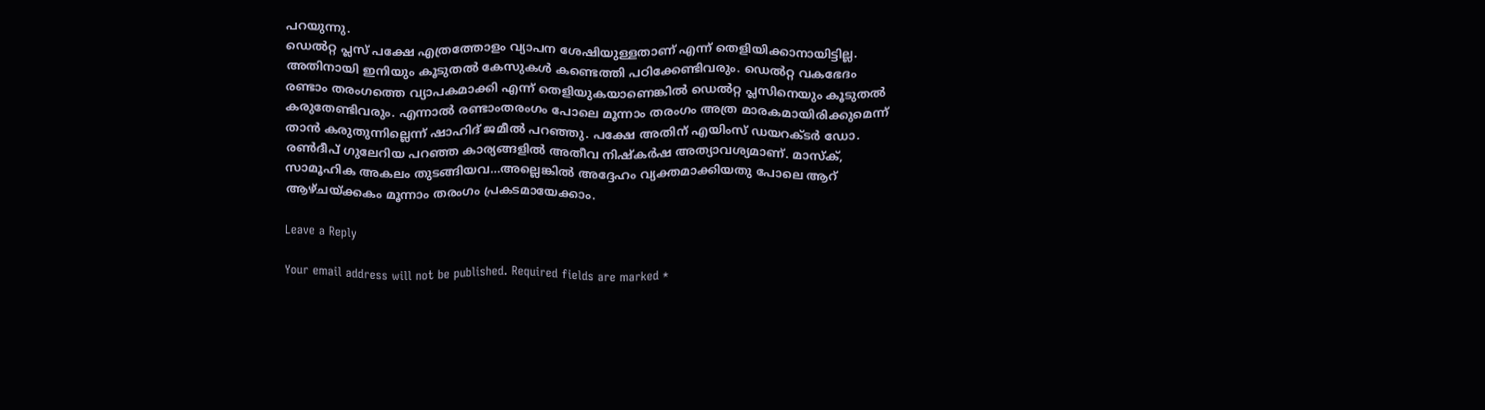പറയുന്നു.
ഡെല്‍റ്റ പ്ലസ് പക്ഷേ എത്രത്തോളം വ്യാപന ശേഷിയുള്ളതാണ് എന്ന് തെളിയിക്കാനായിട്ടില്ല. അതിനായി ഇനിയും കൂടുതല്‍ കേസുകള്‍ കണ്ടെത്തി പഠിക്കേണ്ടിവരും. ഡെല്‍റ്റ വകഭേദം രണ്ടാം തരംഗത്തെ വ്യാപകമാക്കി എന്ന് തെളിയുകയാണെങ്കില്‍ ഡെല്‍റ്റ പ്ലസിനെയും കൂടുതല്‍ കരുതേണ്ടിവരും. എന്നാല്‍ രണ്ടാംതരംഗം പോലെ മൂന്നാം തരംഗം അത്ര മാരകമായിരിക്കുമെന്ന് താന്‍ കരുതുന്നില്ലെന്ന് ഷാഹിദ് ജമീല്‍ പറഞ്ഞു. പക്ഷേ അതിന് എയിംസ് ഡയറക്ടര്‍ ഡോ. രണ്‍ദീപ് ഗുലേറിയ പറഞ്ഞ കാര്യങ്ങളില്‍ അതീവ നിഷ്‌കര്‍ഷ അത്യാവശ്യമാണ്. മാസ്‌ക്, സാമൂഹിക അകലം തുടങ്ങിയവ…അല്ലെങ്കില്‍ അദ്ദേഹം വ്യക്തമാക്കിയതു പോലെ ആറ് ആഴ്ചയ്ക്കകം മൂന്നാം തരംഗം പ്രകടമായേക്കാം.

Leave a Reply

Your email address will not be published. Required fields are marked *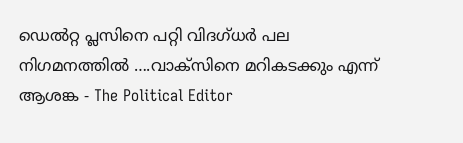ഡെൽറ്റ പ്ലസിനെ പറ്റി വിദഗ്‌ധർ പല നിഗമനത്തിൽ ….വാക്സിനെ മറികടക്കും എന്ന് ആശങ്ക - The Political Editor